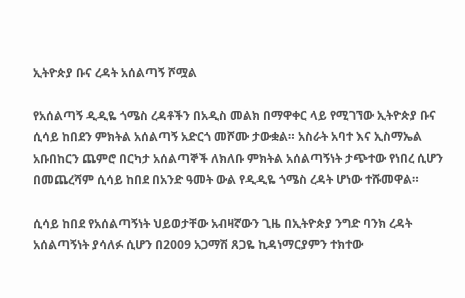ኢትዮጵያ ቡና ረዳት አሰልጣኝ ሾሟል

የአሰልጣኝ ዲዲዬ ጎሜስ ረዳቶችን በአዲስ መልክ በማዋቀር ላይ የሚገኘው ኢትዮጵያ ቡና ሲሳይ ከበደን ምክትል አሰልጣኝ አድርጎ መሾሙ ታውቋል። አስራት አባተ እና ኢስማኤል አቡበከርን ጨምሮ በርካታ አሰልጣኞች ለክለቡ ምክትል አሰልጣኝነት ታጭተው የነበረ ሲሆን በመጨረሻም ሲሳይ ከበደ በአንድ ዓመት ውል የዲዲዬ ጎሜስ ረዳት ሆነው ተሹመዋል።

ሲሳይ ከበደ የአሰልጣኝነት ህይወታቸው አብዛኛውን ጊዜ በኢትዮጵያ ንግድ ባንክ ረዳት አሰልጣኝነት ያሳለፉ ሲሆን በ2009 አጋማሽ ጸጋዬ ኪዳነማርያምን ተክተው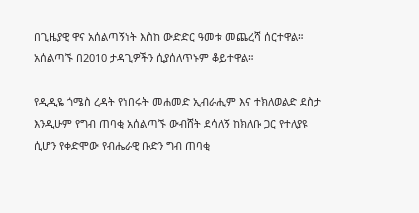በጊዜያዊ ዋና አሰልጣኝነት እስከ ውድድር ዓመቱ መጨረሻ ሰርተዋል። አሰልጣኙ በ2010 ታዳጊዎችን ሲያሰለጥኑም ቆይተዋል።

የዲዲዬ ጎሜስ ረዳት የነበሩት መሐመድ ኢብራሒም እና ተክለወልድ ደስታ እንዲሁም የግብ ጠባቂ አሰልጣኙ ውብሸት ደሳለኝ ከክለቡ ጋር የተለያዩ ሲሆን የቀድሞው የብሔራዊ ቡድን ግብ ጠባቂ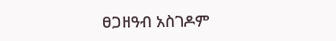ፀጋዘዓብ አስገዶም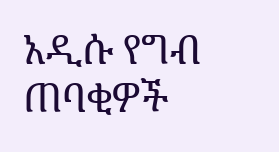አዲሱ የግብ ጠባቂዎች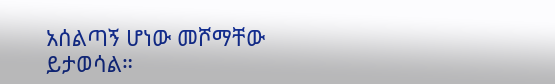አሰልጣኝ ሆነው መሾማቸው ይታወሳል።